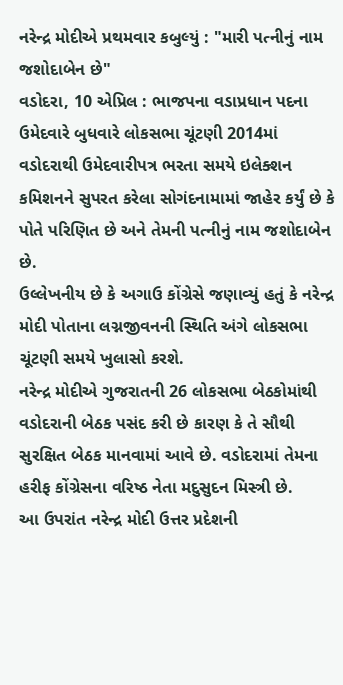નરેન્દ્ર મોદીએ પ્રથમવાર કબુલ્યું : "મારી પત્નીનું નામ જશોદાબેન છે"
વડોદરા, 10 એપ્રિલ : ભાજપના વડાપ્રધાન પદના ઉમેદવારે બુધવારે લોકસભા ચૂંટણી 2014માં વડોદરાથી ઉમેદવારીપત્ર ભરતા સમયે ઇલેક્શન કમિશનને સુપરત કરેલા સોગંદનામામાં જાહેર કર્યું છે કે પોતે પરિણિત છે અને તેમની પત્નીનું નામ જશોદાબેન છે.
ઉલ્લેખનીય છે કે અગાઉ કોંગ્રેસે જણાવ્યું હતું કે નરેન્દ્ર મોદી પોતાના લગ્નજીવનની સ્થિતિ અંગે લોકસભા ચૂંટણી સમયે ખુલાસો કરશે.
નરેન્દ્ર મોદીએ ગુજરાતની 26 લોકસભા બેઠકોમાંથી વડોદરાની બેઠક પસંદ કરી છે કારણ કે તે સૌથી સુરક્ષિત બેઠક માનવામાં આવે છે. વડોદરામાં તેમના હરીફ કોંગ્રેસના વરિષ્ઠ નેતા મદુસુદન મિસ્ત્રી છે.
આ ઉપરાંત નરેન્દ્ર મોદી ઉત્તર પ્રદેશની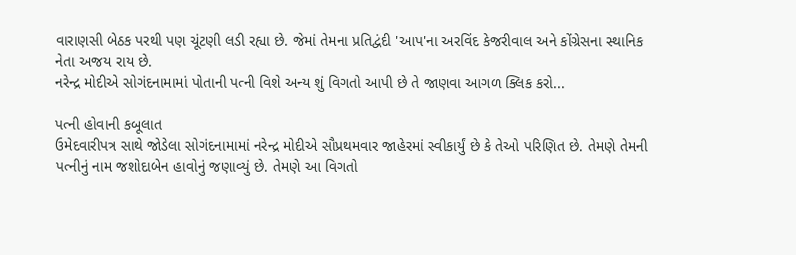વારાણસી બેઠક પરથી પણ ચૂંટણી લડી રહ્યા છે. જેમાં તેમના પ્રતિદ્વંદી 'આપ'ના અરવિંદ કેજરીવાલ અને કોંગ્રેસના સ્થાનિક નેતા અજય રાય છે.
નરેન્દ્ર મોદીએ સોગંદનામામાં પોતાની પત્ની વિશે અન્ય શું વિગતો આપી છે તે જાણવા આગળ ક્લિક કરો...

પત્ની હોવાની કબૂલાત
ઉમેદવારીપત્ર સાથે જોડેલા સોગંદનામામાં નરેન્દ્ર મોદીએ સૌપ્રથમવાર જાહેરમાં સ્વીકાર્યું છે કે તેઓ પરિણિત છે. તેમણે તેમની પત્નીનું નામ જશોદાબેન હાવોનું જણાવ્યું છે. તેમણે આ વિગતો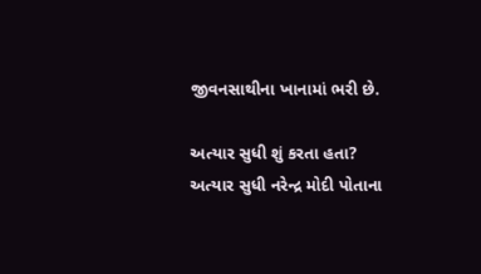જીવનસાથીના ખાનામાં ભરી છે.

અત્યાર સુધી શું કરતા હતા?
અત્યાર સુધી નરેન્દ્ર મોદી પોતાના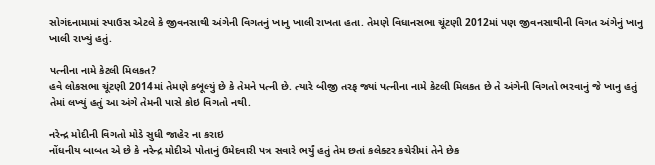સોગંદનામામાં સ્પાઉસ એટલે કે જીવનસાથી અંગેની વિગતનું ખાનુ ખાલી રાખતા હતા. તેમણે વિધાનસભા ચૂંટણી 2012માં પણ જીવનસાથીની વિગત અંગેનું ખાનુ ખાલી રાખ્યું હતું.

પત્નીના નામે કેટલી મિલકત?
હવે લોકસભા ચૂંટણી 2014માં તેમણે કબૂલ્યું છે કે તેમને પત્ની છે. ત્યારે બીજી તરફ જ્યાં પત્નીના નામે કેટલી મિલકત છે તે અંગેની વિગતો ભરવાનું જે ખાનુ હતું તેમાં લખ્યું હતું આ અંગે તેમની પાસે કોઇ વિગતો નથી.

નરેન્દ્ર મોદીની વિગતો મોડે સુધી જાહેર ના કરાઇ
નોંધનીય બાબત એ છે કે નરેન્દ્ર મોદીએ પોતાનું ઉમેદવારી પત્ર સવારે ભર્યું હતું તેમ છતાં કલેક્ટર કચેરીમાં તેને છેક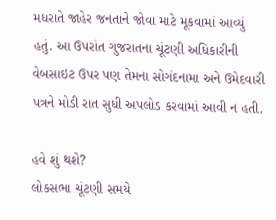મધરાતે જાહેર જનતાને જોવા માટે મૂકવામાં આવ્યું હતું. આ ઉપરાંત ગુજરાતના ચૂંટણી અધિકારીની વેબસાઇટ ઉપર પણ તેમના સોગંદનામા અને ઉમેદવારી પત્રને મોડી રાત સુધી અપલોડ કરવામાં આવી ન હતી.

હવે શું થશે?
લોકસભા ચૂંટણી સમયે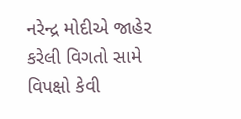નરેન્દ્ર મોદીએ જાહેર કરેલી વિગતો સામે વિપક્ષો કેવી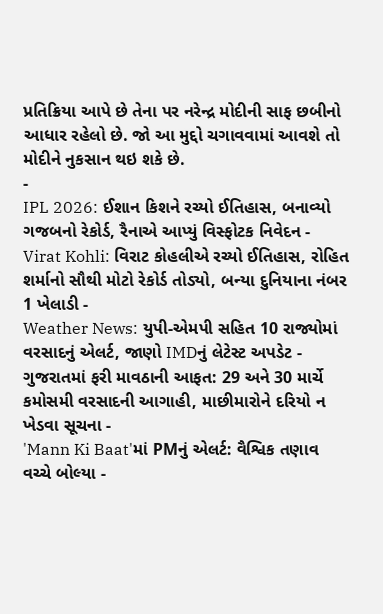પ્રતિક્રિયા આપે છે તેના પર નરેન્દ્ર મોદીની સાફ છબીનો આધાર રહેલો છે. જો આ મુદ્દો ચગાવવામાં આવશે તો મોદીને નુકસાન થઇ શકે છે.
-
IPL 2026: ઈશાન કિશને રચ્યો ઈતિહાસ, બનાવ્યો ગજબનો રેકોર્ડ, રૈનાએ આપ્યું વિસ્ફોટક નિવેદન -
Virat Kohli: વિરાટ કોહલીએ રચ્યો ઈતિહાસ, રોહિત શર્માનો સૌથી મોટો રેકોર્ડ તોડ્યો, બન્યા દુનિયાના નંબર 1 ખેલાડી -
Weather News: યુપી-એમપી સહિત 10 રાજ્યોમાં વરસાદનું એલર્ટ, જાણો IMDનું લેટેસ્ટ અપડેટ -
ગુજરાતમાં ફરી માવઠાની આફત: 29 અને 30 માર્ચે કમોસમી વરસાદની આગાહી, માછીમારોને દરિયો ન ખેડવા સૂચના -
'Mann Ki Baat'માં PMનું એલર્ટ: વૈશ્વિક તણાવ વચ્ચે બોલ્યા -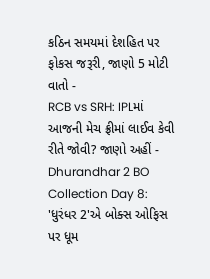કઠિન સમયમાં દેશહિત પર ફોકસ જરૂરી, જાણો 5 મોટી વાતો -
RCB vs SRH: IPLમાં આજની મેચ ફ્રીમાં લાઈવ કેવી રીતે જોવી? જાણો અહીં -
Dhurandhar 2 BO Collection Day 8: 'ધુરંધર 2'એ બોક્સ ઓફિસ પર ધૂમ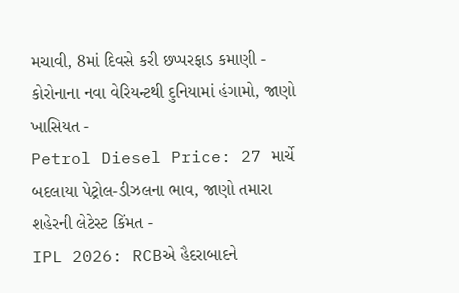મચાવી, 8માં દિવસે કરી છપ્પરફાડ કમાણી -
કોરોનાના નવા વેરિયન્ટથી દુનિયામાં હંગામો, જાણો ખાસિયત -
Petrol Diesel Price: 27 માર્ચે બદલાયા પેટ્રોલ-ડીઝલના ભાવ, જાણો તમારા શહેરની લેટેસ્ટ કિંમત -
IPL 2026: RCBએ હૈદરાબાદને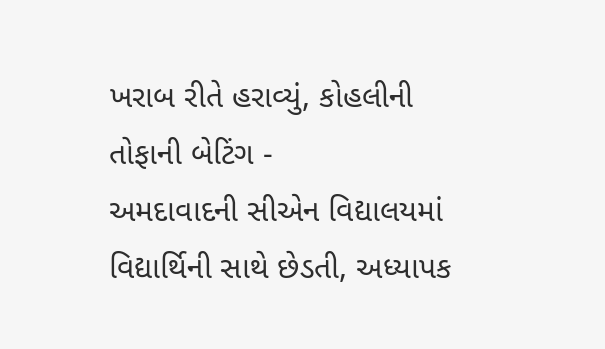ખરાબ રીતે હરાવ્યું, કોહલીની તોફાની બેટિંગ -
અમદાવાદની સીએન વિદ્યાલયમાં વિદ્યાર્થિની સાથે છેડતી, અધ્યાપક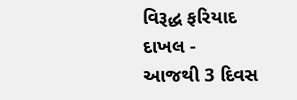વિરૂદ્ધ ફરિયાદ દાખલ -
આજથી 3 દિવસ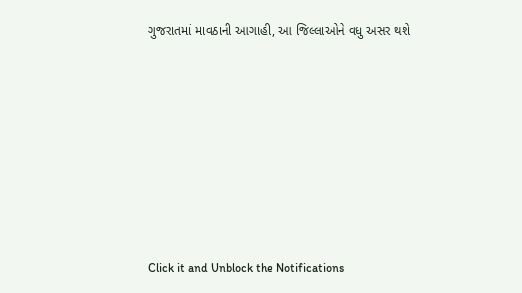ગુજરાતમાં માવઠાની આગાહી, આ જિલ્લાઓને વધુ અસર થશે








Click it and Unblock the Notifications